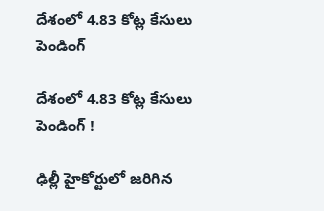దేశంలో 4.83 కోట్ల కేసులు పెండింగ్‌

దేశంలో 4.83 కోట్ల కేసులు పెండింగ్‌ !

ఢిల్లీ హైకోర్టులో జరిగిన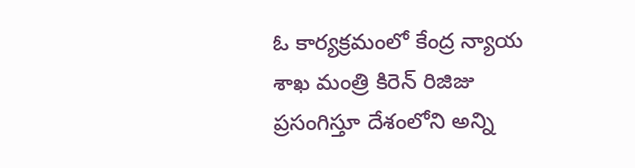ఓ కార్యక్రమంలో కేంద్ర న్యాయ శాఖ మంత్రి కిరెన్‌ రిజిజు ప్రసంగిస్తూ దేశంలోని అన్ని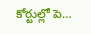కోర్టుల్లో పె…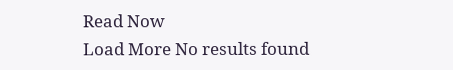Read Now
Load More No results found